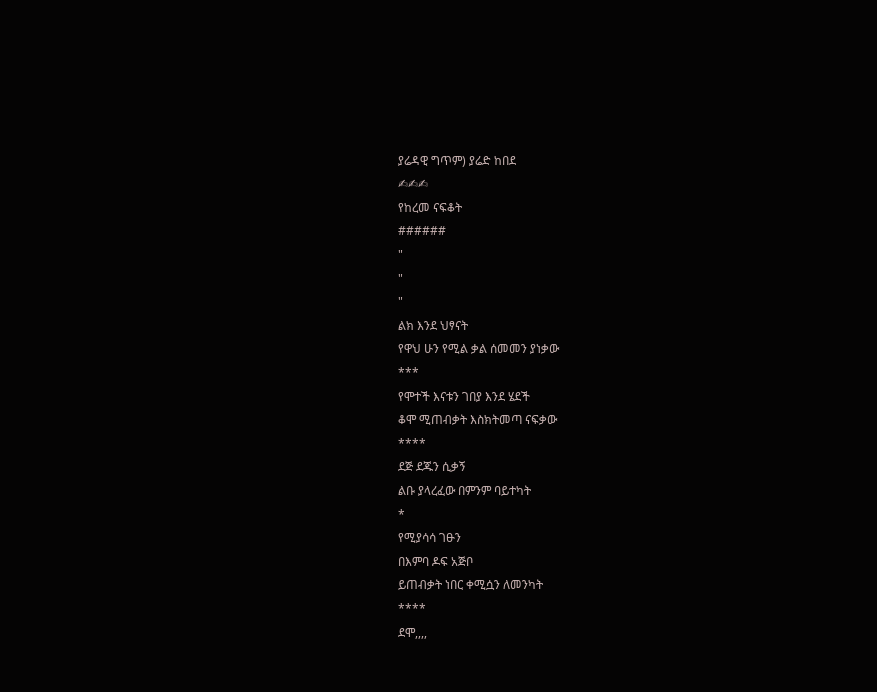ያሬዳዊ ግጥም) ያሬድ ከበደ
✍✍✍
የከረመ ናፍቆት
######
"
"
"
ልክ እንደ ህፃናት
የዋህ ሁን የሚል ቃል ሰመመን ያነቃው
***
የሞተች እናቱን ገበያ እንደ ሄደች
ቆሞ ሚጠብቃት እስክትመጣ ናፍቃው
****
ደጅ ደጁን ሲቃኝ
ልቡ ያላረፈው በምንም ባይተካት
*
የሚያሳሳ ገፁን
በእምባ ዶፍ አጅቦ
ይጠብቃት ነበር ቀሚሷን ለመንካት
****
ደሞ,,,,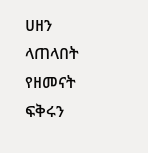ሀዘን ላጠላበት
የዘመናት ፍቅሩን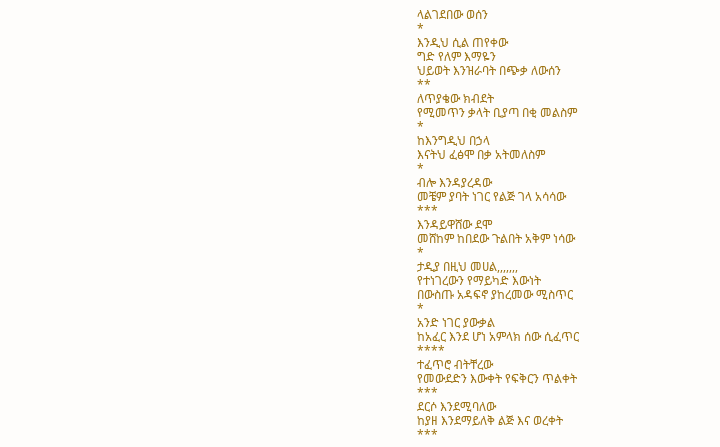ላልገደበው ወሰን
*
እንዲህ ሲል ጠየቀው
ግድ የለም እማዬን
ህይወት እንዝራባት በጭቃ ለውሰን
**
ለጥያቄው ክብደት
የሚመጥን ቃላት ቢያጣ በቂ መልስም
*
ከእንግዲህ በኃላ
እናትህ ፈፅሞ በቃ አትመለስም
*
ብሎ እንዳያረዳው
መቼም ያባት ነገር የልጅ ገላ አሳሳው
***
እንዳይዋሸው ደሞ
መሸከም ከበደው ጉልበት አቅም ነሳው
*
ታዲያ በዚህ መሀል,,,,,,,
የተነገረውን የማይካድ እውነት
በውስጡ አዳፍኖ ያከረመው ሚስጥር
*
አንድ ነገር ያውቃል
ከአፈር እንደ ሆነ አምላክ ሰው ሲፈጥር
****
ተፈጥሮ ብትቸረው
የመውደድን እውቀት የፍቅርን ጥልቀት
***
ደርሶ እንደሚባለው
ከያዘ እንደማይለቅ ልጅ እና ወረቀት
***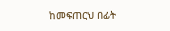ከመፍጠርህ በፊት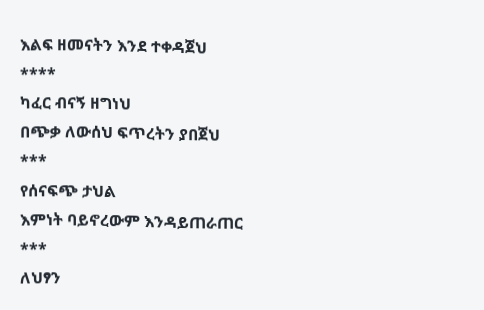እልፍ ዘመናትን እንደ ተቀዳጀህ
****
ካፈር ብናኝ ዘግነህ
በጭቃ ለውሰህ ፍጥረትን ያበጀህ
***
የሰናፍጭ ታህል
እምነት ባይኖረውም እንዳይጠራጠር
***
ለህፃን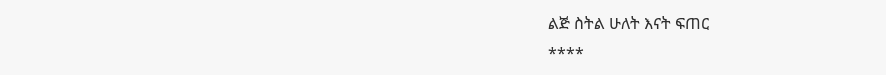ልጅ ስትል ሁለት እናት ፍጠር
****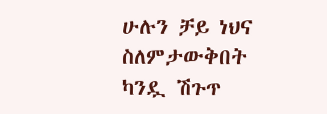ሁሉን ቻይ ነህና ስለምታውቅበት
ካንዷ ሽጉጥ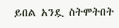ይበል አንዷ ስትሞትበት